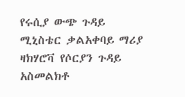የሩሲያ ውጭ ጉዳይ ሚኒስቴር ቃልአቀባይ ማሪያ ዛክሃሮቫ የሶርያን ጉዳይ አስመልክቶ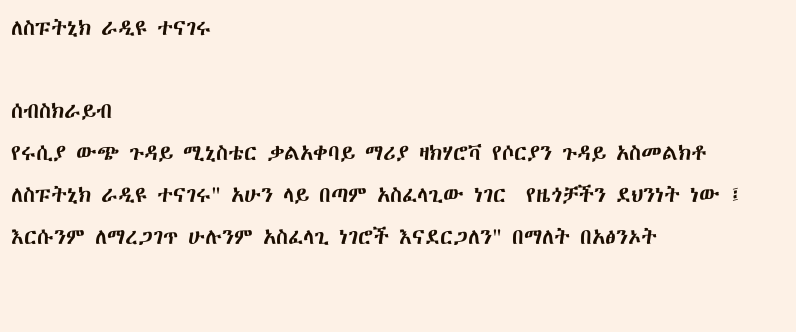ለስፑትኒክ ራዲዩ ተናገሩ

ሰብስክራይብ
የሩሲያ ውጭ ጉዳይ ሚኒስቴር ቃልአቀባይ ማሪያ ዛክሃሮቫ የሶርያን ጉዳይ አስመልክቶ ለስፑትኒክ ራዲዩ ተናገሩ" አሁን ላይ በጣም አስፈላጊው ነገር  የዜጎቻችን ደህንነት ነው ፤ እርሱንም ለማረጋገጥ ሁሉንም አስፈላጊ ነገሮች እናደርጋለን" በማለት በአፅንኦት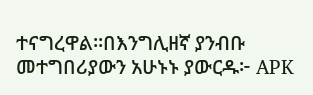ተናግረዋል።በእንግሊዘኛ ያንብቡ መተግበሪያውን አሁኑኑ ያውርዱ፦ APK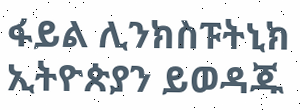ፋይል ሊንክስፑትኒክ ኢትዮጵያን ይወዳጁ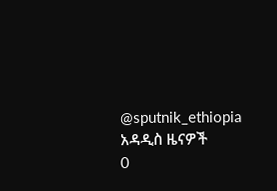@sputnik_ethiopia
አዳዲስ ዜናዎች
0